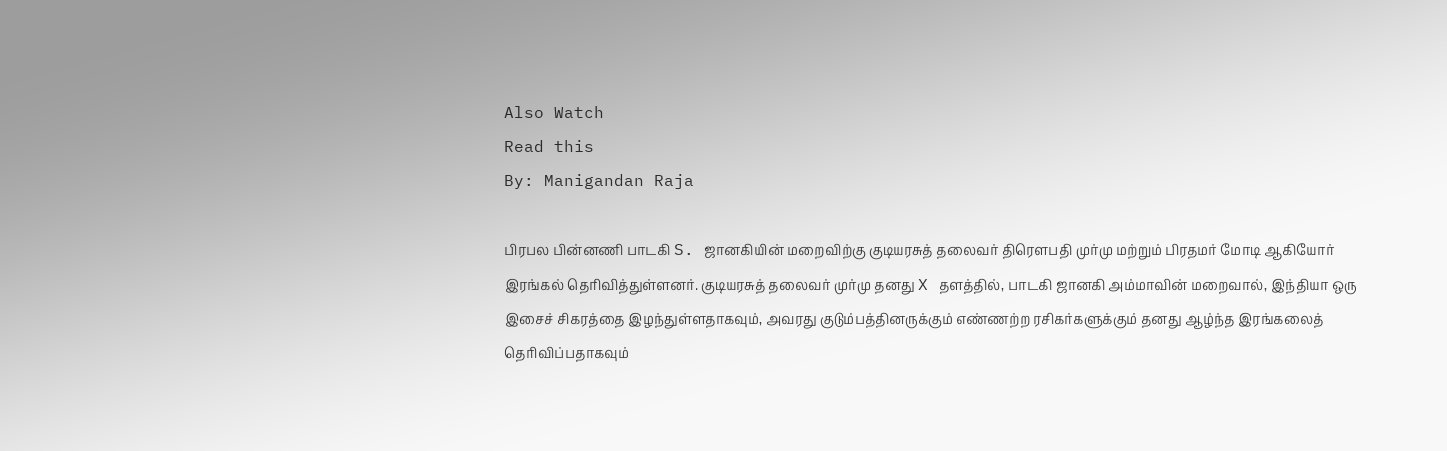Also Watch
Read this
By: Manigandan Raja

பிரபல பின்னணி பாடகி S. ஜானகியின் மறைவிற்கு குடியரசுத் தலைவர் திரௌபதி முர்மு மற்றும் பிரதமர் மோடி ஆகியோர் இரங்கல் தெரிவித்துள்ளனர். குடியரசுத் தலைவர் முர்மு தனது X தளத்தில், பாடகி ஜானகி அம்மாவின் மறைவால், இந்தியா ஒரு இசைச் சிகரத்தை இழந்துள்ளதாகவும், அவரது குடும்பத்தினருக்கும் எண்ணற்ற ரசிகர்களுக்கும் தனது ஆழ்ந்த இரங்கலைத் தெரிவிப்பதாகவும்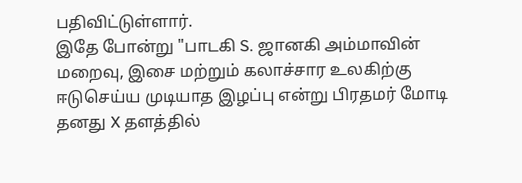பதிவிட்டுள்ளார்.
இதே போன்று "பாடகி S. ஜானகி அம்மாவின் மறைவு, இசை மற்றும் கலாச்சார உலகிற்கு ஈடுசெய்ய முடியாத இழப்பு என்று பிரதமர் மோடி தனது X தளத்தில்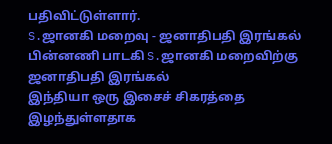பதிவிட்டுள்ளார்.
S.ஜானகி மறைவு - ஜனாதிபதி இரங்கல்
பின்னணி பாடகி S.ஜானகி மறைவிற்கு ஜனாதிபதி இரங்கல்
இந்தியா ஒரு இசைச் சிகரத்தை இழந்துள்ளதாக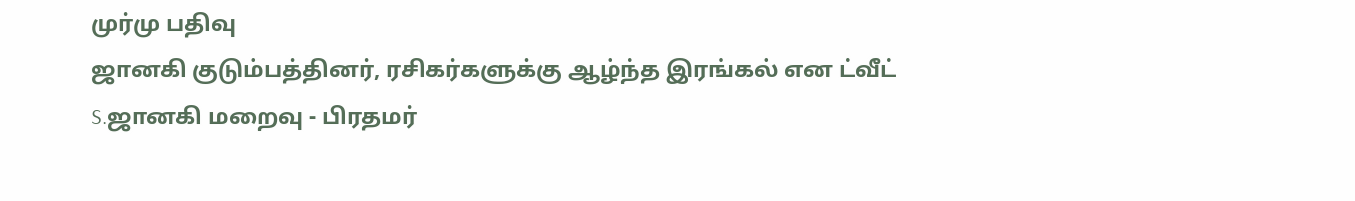முர்மு பதிவு
ஜானகி குடும்பத்தினர், ரசிகர்களுக்கு ஆழ்ந்த இரங்கல் என ட்வீட்
S.ஜானகி மறைவு - பிரதமர்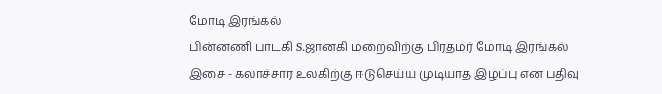மோடி இரங்கல்
பின்னணி பாடகி S.ஜானகி மறைவிற்கு பிரதமர் மோடி இரங்கல்
இசை - கலாச்சார உலகிற்கு ஈடுசெய்ய முடியாத இழப்பு என பதிவு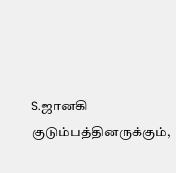S.ஜானகி குடும்பத்தினருக்கும்,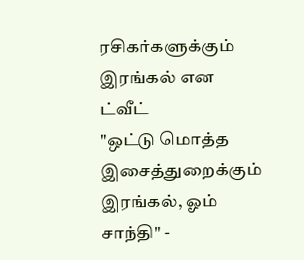ரசிகர்களுக்கும் இரங்கல் என ட்வீட்
"ஒட்டு மொத்த இசைத்துறைக்கும் இரங்கல், ஓம் சாந்தி" -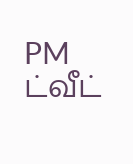PM ட்வீட்